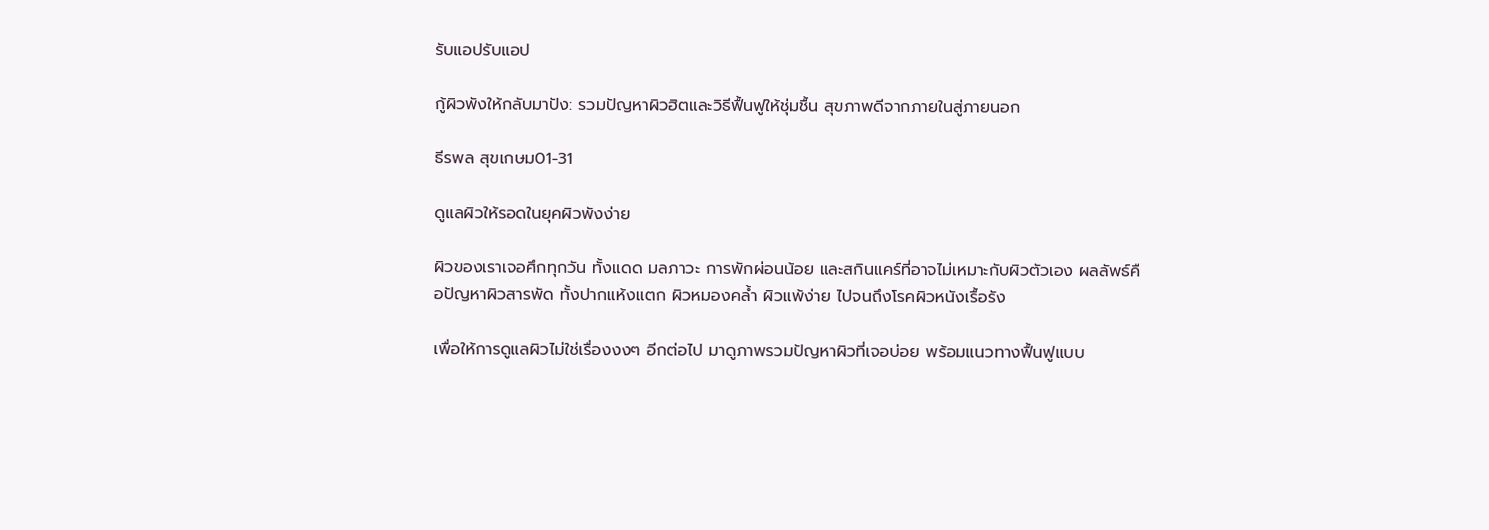รับแอปรับแอป

กู้ผิวพังให้กลับมาปัง: รวมปัญหาผิวฮิตและวิธีฟื้นฟูให้ชุ่มชื้น สุขภาพดีจากภายในสู่ภายนอก

ธีรพล สุขเกษม01-31

ดูแลผิวให้รอดในยุคผิวพังง่าย

ผิวของเราเจอศึกทุกวัน ทั้งแดด มลภาวะ การพักผ่อนน้อย และสกินแคร์ที่อาจไม่เหมาะกับผิวตัวเอง ผลลัพธ์คือปัญหาผิวสารพัด ทั้งปากแห้งแตก ผิวหมองคล้ำ ผิวแพ้ง่าย ไปจนถึงโรคผิวหนังเรื้อรัง

เพื่อให้การดูแลผิวไม่ใช่เรื่องงงๆ อีกต่อไป มาดูภาพรวมปัญหาผิวที่เจอบ่อย พร้อมแนวทางฟื้นฟูแบบ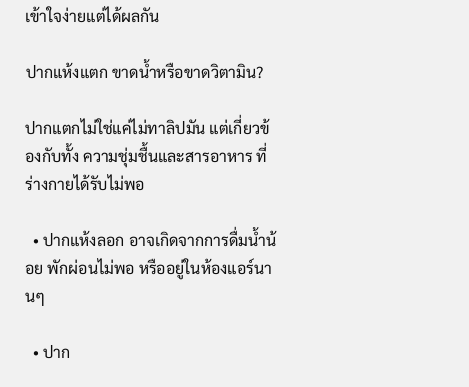เข้าใจง่ายแต่ได้ผลกัน

ปากแห้งแตก ขาดน้ำหรือขาดวิตามิน?

ปากแตกไม่ใช่แค่ไม่ทาลิปมัน แต่เกี่ยวข้องกับทั้ง ความชุ่มชื้นและสารอาหาร ที่ร่างกายได้รับไม่พอ

  • ปากแห้งลอก อาจเกิดจากการดื่มน้ำน้อย พักผ่อนไม่พอ หรืออยู่ในห้องแอร์นานๆ

  • ปาก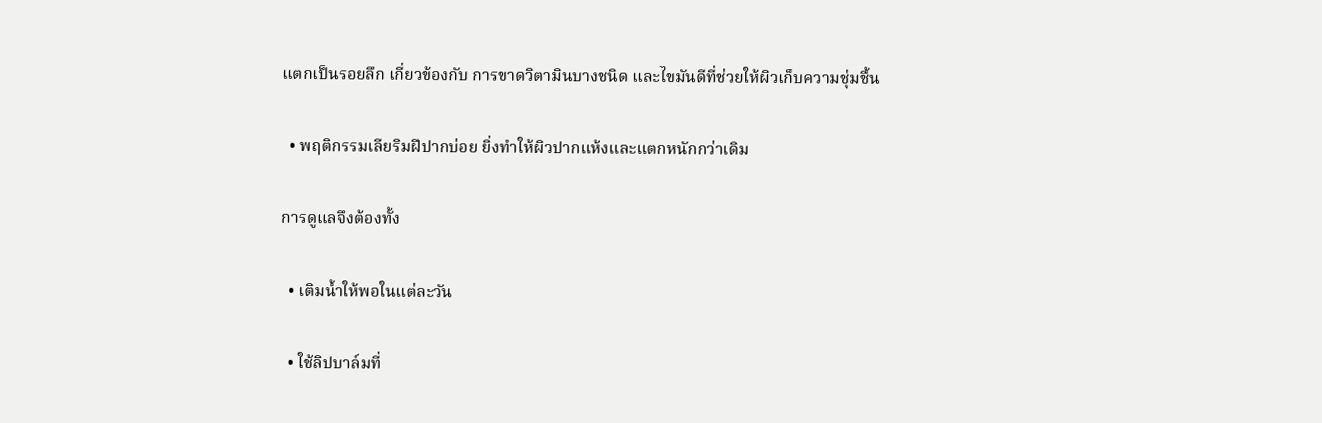แตกเป็นรอยลึก เกี่ยวข้องกับ การขาดวิตามินบางชนิด และไขมันดีที่ช่วยให้ผิวเก็บความชุ่มชื้น

  • พฤติกรรมเลียริมฝีปากบ่อย ยิ่งทำให้ผิวปากแห้งและแตกหนักกว่าเดิม

การดูแลจึงต้องทั้ง

  • เติมน้ำให้พอในแต่ละวัน

  • ใช้ลิปบาล์มที่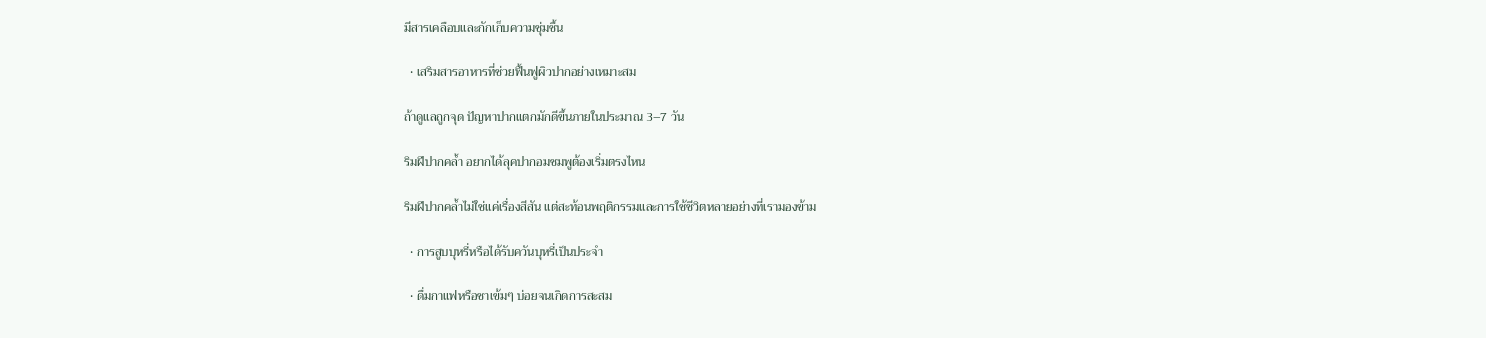มีสารเคลือบและกักเก็บความชุ่มชื้น

  • เสริมสารอาหารที่ช่วยฟื้นฟูผิวปากอย่างเหมาะสม

ถ้าดูแลถูกจุด ปัญหาปากแตกมักดีขึ้นภายในประมาณ 3–7 วัน

ริมฝีปากคล้ำ อยากได้ลุคปากอมชมพูต้องเริ่มตรงไหน

ริมฝีปากคล้ำไม่ใช่แค่เรื่องสีสัน แต่สะท้อนพฤติกรรมและการใช้ชีวิตหลายอย่างที่เรามองข้าม

  • การสูบบุหรี่หรือได้รับควันบุหรี่เป็นประจำ

  • ดื่มกาแฟหรือชาเข้มๆ บ่อยจนเกิดการสะสม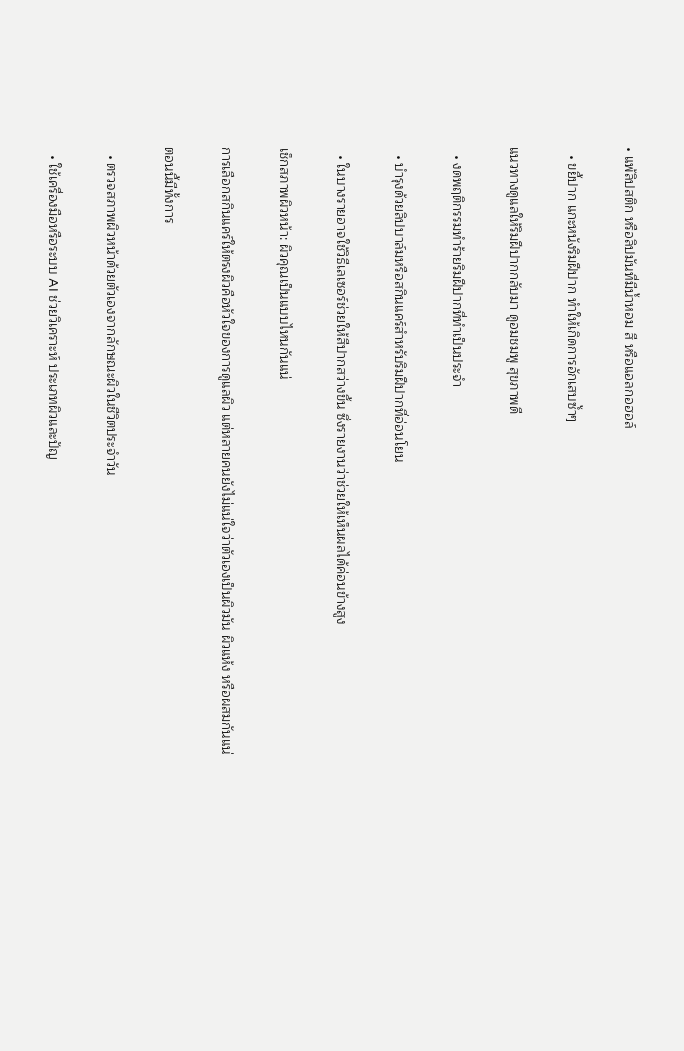• แพ้ลิปสติก หรือลิปมันที่มีน้ำหอม สี หรือแอลกอฮอล์

  • ขยี้ปาก แกะหนังริมฝีปาก ทำให้เกิดการอักเสบซ้ำๆ

แนวทางดูแลให้ริมฝีปากกลับมา ดูอมชมพู สุขภาพดี

  • งดพฤติกรรมทำร้ายริมฝีปากที่ทำเป็นประจำ

  • บำรุงด้วยลิปบาล์มหรือสกินแคร์สำหรับริมฝีปากที่อ่อนโยน

  • ในบางรายอาจใช้วิธีเลเซอร์ช่วยให้สีปากสว่างขึ้น ซึ่งรายงานว่าช่วยให้เห็นผลได้ค่อนข้างสูง

เช็กสภาพผิวหน้า: ผิวคุณเป็นแบบไหนกันแน่

การเลือกสกินแคร์ให้ตรงผิวคือหัวใจของการดูแลผิว แต่หลายคนยังไม่แน่ใจว่าตัวเองเป็นผิวมัน ผิวแห้ง หรือผสมกันแน่

ตอนนี้มีทั้งการ

  • ตรวจสภาพผิวหน้าด้วยตัวเองจากลักษณะผิวในชีวิตประจำวัน

  • ใช้เครื่องมือหรือระบบ AI ช่วยวิเคราะห์ ประเภทผิวและปัญ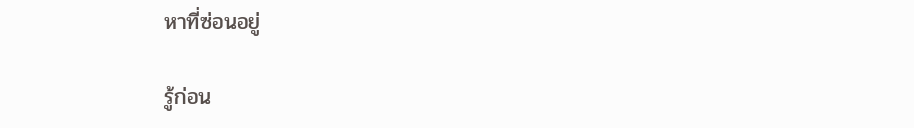หาที่ซ่อนอยู่

รู้ก่อน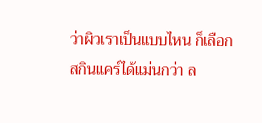ว่าผิวเราเป็นแบบไหน ก็เลือกสกินแคร์ได้แม่นกว่า ล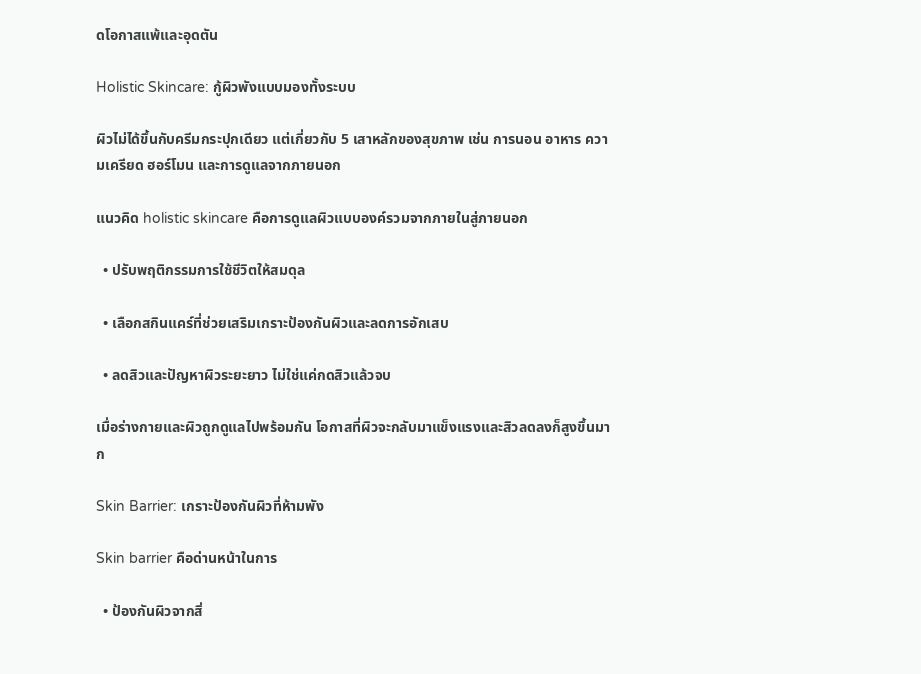ดโอกาสแพ้และอุดตัน

Holistic Skincare: กู้ผิวพังแบบมองทั้งระบบ

ผิวไม่ได้ขึ้นกับครีมกระปุกเดียว แต่เกี่ยวกับ 5 เสาหลักของสุขภาพ เช่น การนอน อาหาร ความเครียด ฮอร์โมน และการดูแลจากภายนอก

แนวคิด holistic skincare คือการดูแลผิวแบบองค์รวมจากภายในสู่ภายนอก

  • ปรับพฤติกรรมการใช้ชีวิตให้สมดุล

  • เลือกสกินแคร์ที่ช่วยเสริมเกราะป้องกันผิวและลดการอักเสบ

  • ลดสิวและปัญหาผิวระยะยาว ไม่ใช่แค่กดสิวแล้วจบ

เมื่อร่างกายและผิวถูกดูแลไปพร้อมกัน โอกาสที่ผิวจะกลับมาแข็งแรงและสิวลดลงก็สูงขึ้นมาก

Skin Barrier: เกราะป้องกันผิวที่ห้ามพัง

Skin barrier คือด่านหน้าในการ

  • ป้องกันผิวจากสิ่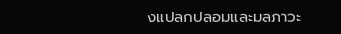งแปลกปลอมและมลภาวะ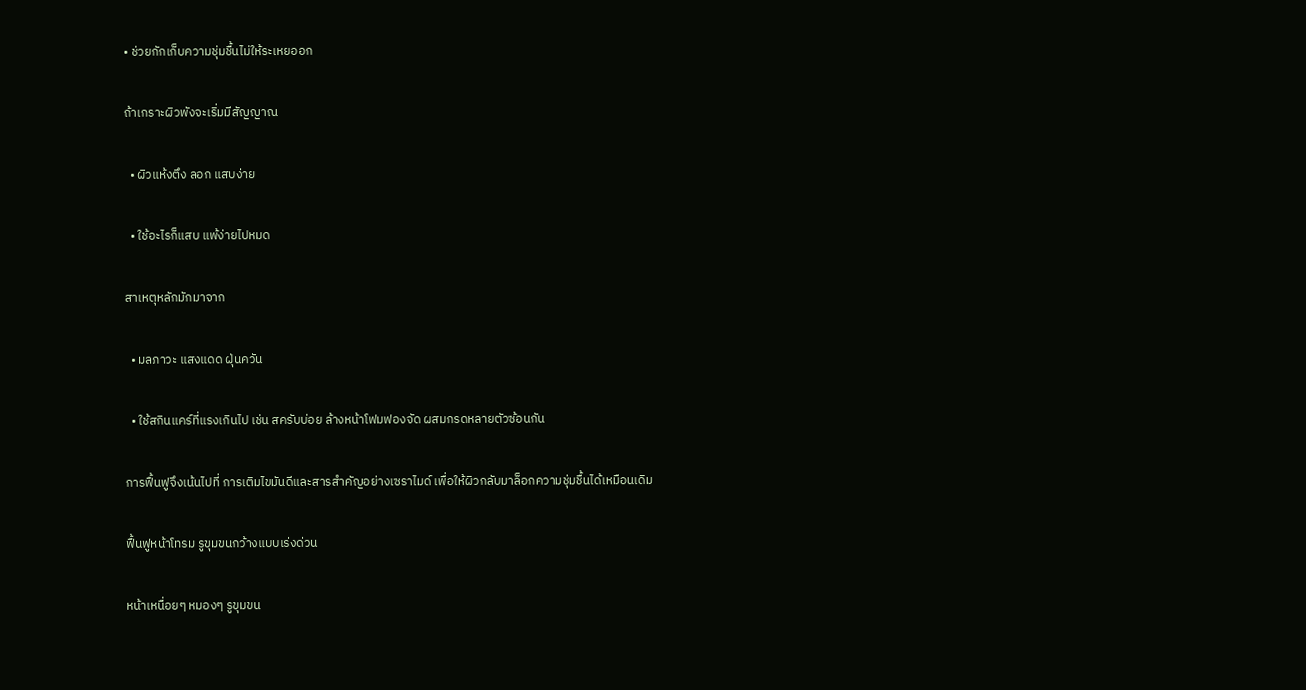• ช่วยกักเก็บความชุ่มชื้นไม่ให้ระเหยออก

ถ้าเกราะผิวพังจะเริ่มมีสัญญาณ

  • ผิวแห้งตึง ลอก แสบง่าย

  • ใช้อะไรก็แสบ แพ้ง่ายไปหมด

สาเหตุหลักมักมาจาก

  • มลภาวะ แสงแดด ฝุ่นควัน

  • ใช้สกินแคร์ที่แรงเกินไป เช่น สครับบ่อย ล้างหน้าโฟมฟองจัด ผสมกรดหลายตัวซ้อนกัน

การฟื้นฟูจึงเน้นไปที่ การเติมไขมันดีและสารสำคัญอย่างเซราไมด์ เพื่อให้ผิวกลับมาล็อกความชุ่มชื้นได้เหมือนเดิม

ฟื้นฟูหน้าโทรม รูขุมขนกว้างแบบเร่งด่วน

หน้าเหนื่อยๆ หมองๆ รูขุมขน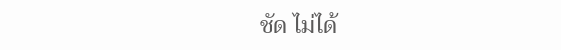ชัด ไม่ได้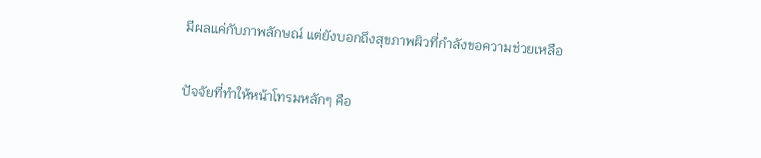มีผลแค่กับภาพลักษณ์ แต่ยังบอกถึงสุขภาพผิวที่กำลังขอความช่วยเหลือ

ปัจจัยที่ทำให้หน้าโทรมหลักๆ คือ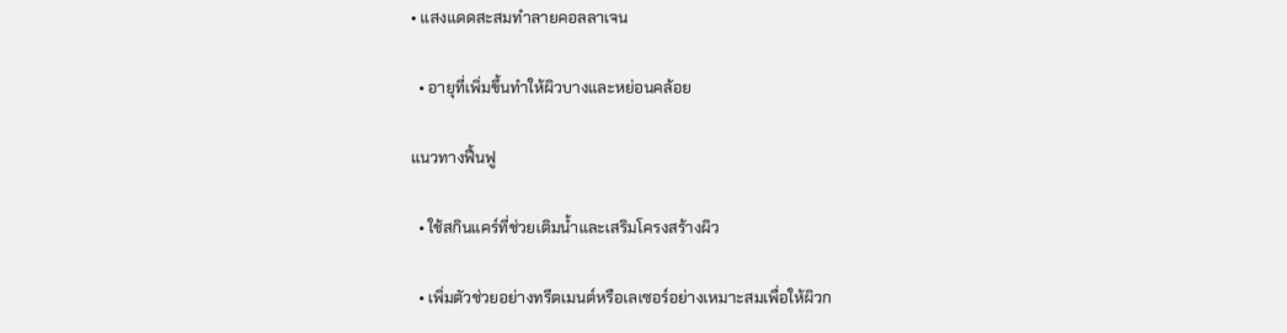• แสงแดดสะสมทำลายคอลลาเจน

  • อายุที่เพิ่มขึ้นทำให้ผิวบางและหย่อนคล้อย

แนวทางฟื้นฟู

  • ใช้สกินแคร์ที่ช่วยเติมน้ำและเสริมโครงสร้างผิว

  • เพิ่มตัวช่วยอย่างทรีตเมนต์หรือเลเซอร์อย่างเหมาะสมเพื่อให้ผิวก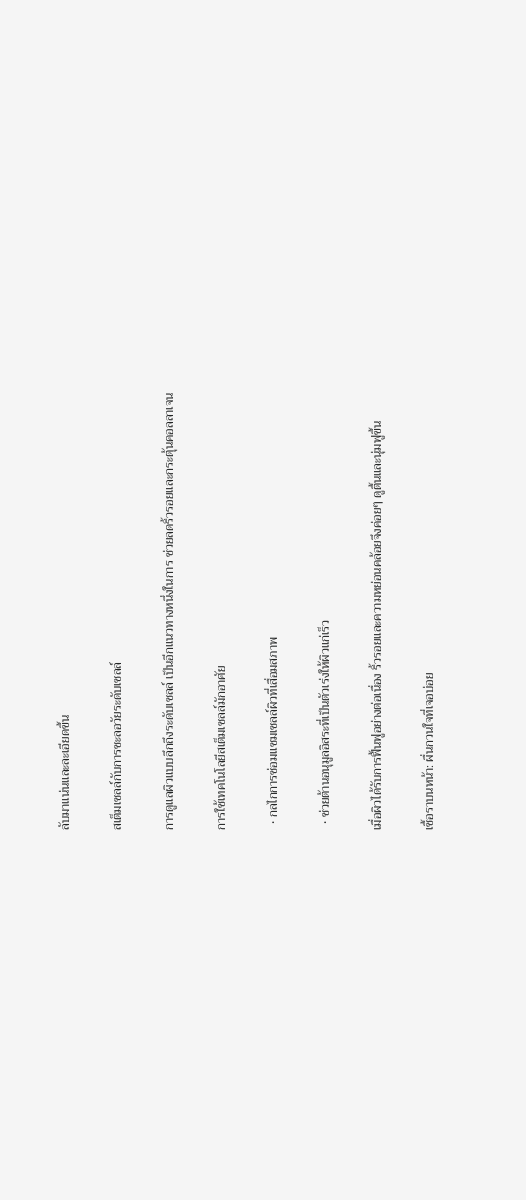ลับมาแน่นและละเอียดขึ้น

สเต็มเซลล์กับการชะลอวัยระดับเซลล์

การดูแลผิวแบบลึกถึงระดับเซลล์ เป็นอีกแนวทางหนึ่งในการ ช่วยลดริ้วรอยและกระตุ้นคอลลาเจน

การใช้เทคโนโลยีสเต็มเซลล์มักอาศัย

  • กลไกการซ่อมแซมเซลล์ผิวที่เสื่อมสภาพ

  • ช่วยต้านอนุมูลอิสระที่เป็นตัวเร่งให้ผิวแก่เร็ว

เมื่อผิวได้รับการฟื้นฟูอย่างต่อเนื่อง ริ้วรอยและความหย่อนคล้อยจึงค่อยๆ ดูตื้นและนุ่มฟูขึ้น

เชื้อราบนหน้า: ผื่นกวนใจที่เจอบ่อย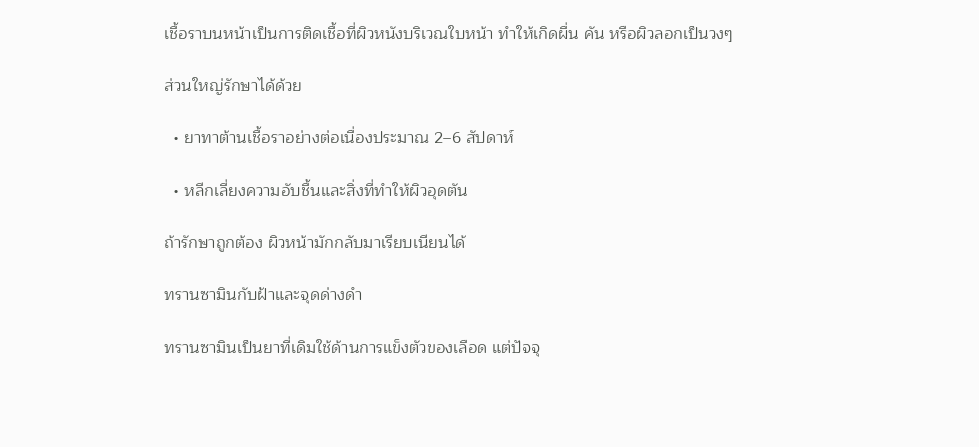เชื้อราบนหน้าเป็นการติดเชื้อที่ผิวหนังบริเวณใบหน้า ทำให้เกิดผื่น คัน หรือผิวลอกเป็นวงๆ

ส่วนใหญ่รักษาได้ด้วย

  • ยาทาต้านเชื้อราอย่างต่อเนื่องประมาณ 2–6 สัปดาห์

  • หลีกเลี่ยงความอับชื้นและสิ่งที่ทำให้ผิวอุดตัน

ถ้ารักษาถูกต้อง ผิวหน้ามักกลับมาเรียบเนียนได้

ทรานซามินกับฝ้าและจุดด่างดำ

ทรานซามินเป็นยาที่เดิมใช้ด้านการแข็งตัวของเลือด แต่ปัจจุ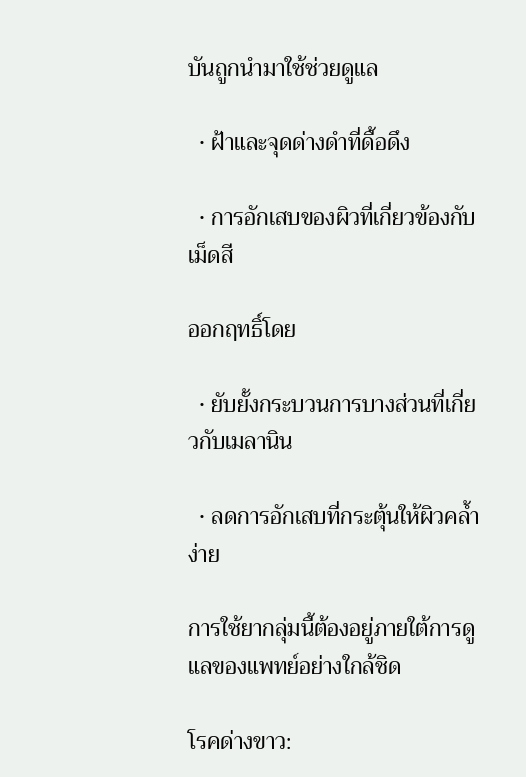บันถูกนำมาใช้ช่วยดูแล

  • ฝ้าและจุดด่างดำที่ดื้อดึง

  • การอักเสบของผิวที่เกี่ยวข้องกับเม็ดสี

ออกฤทธิ์โดย

  • ยับยั้งกระบวนการบางส่วนที่เกี่ยวกับเมลานิน

  • ลดการอักเสบที่กระตุ้นให้ผิวคล้ำง่าย

การใช้ยากลุ่มนี้ต้องอยู่ภายใต้การดูแลของแพทย์อย่างใกล้ชิด

โรคด่างขาว: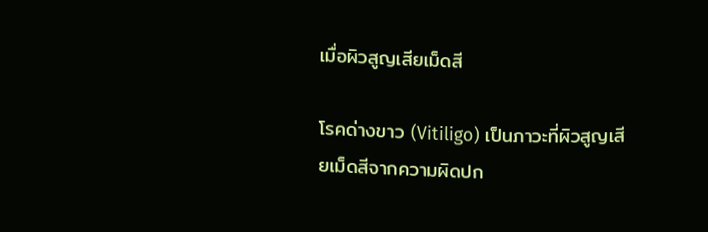เมื่อผิวสูญเสียเม็ดสี

โรคด่างขาว (Vitiligo) เป็นภาวะที่ผิวสูญเสียเม็ดสีจากความผิดปก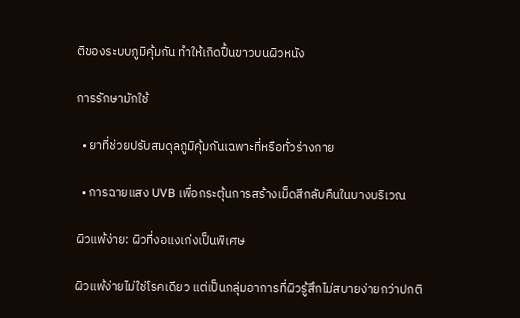ติของระบบภูมิคุ้มกัน ทำให้เกิดปื้นขาวบนผิวหนัง

การรักษามักใช้

  • ยาที่ช่วยปรับสมดุลภูมิคุ้มกันเฉพาะที่หรือทั่วร่างกาย

  • การฉายแสง UVB เพื่อกระตุ้นการสร้างเม็ดสีกลับคืนในบางบริเวณ

ผิวแพ้ง่าย: ผิวที่งอแงเก่งเป็นพิเศษ

ผิวแพ้ง่ายไม่ใช่โรคเดียว แต่เป็นกลุ่มอาการที่ผิวรู้สึกไม่สบายง่ายกว่าปกติ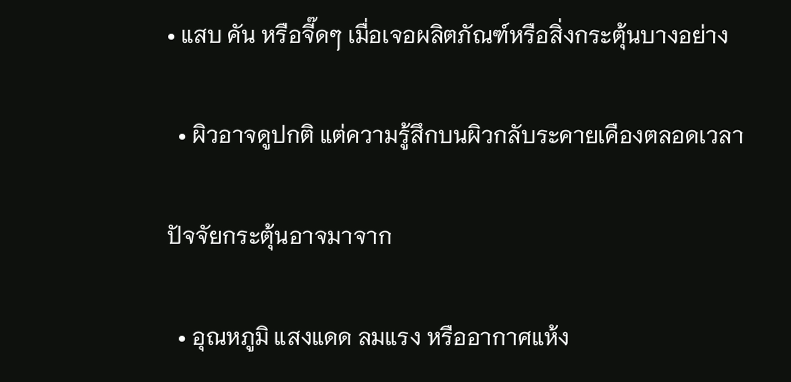• แสบ คัน หรือจี๊ดๆ เมื่อเจอผลิตภัณฑ์หรือสิ่งกระตุ้นบางอย่าง

  • ผิวอาจดูปกติ แต่ความรู้สึกบนผิวกลับระคายเคืองตลอดเวลา

ปัจจัยกระตุ้นอาจมาจาก

  • อุณหภูมิ แสงแดด ลมแรง หรืออากาศแห้ง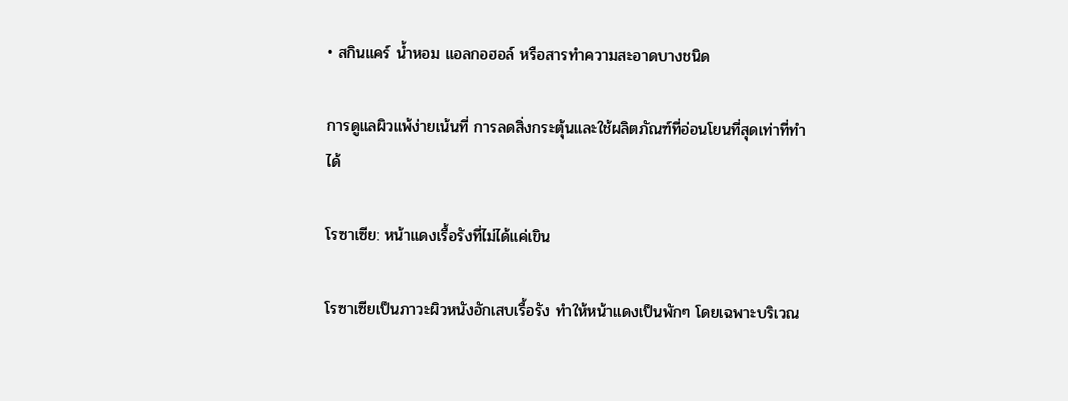• สกินแคร์ น้ำหอม แอลกอฮอล์ หรือสารทำความสะอาดบางชนิด

การดูแลผิวแพ้ง่ายเน้นที่ การลดสิ่งกระตุ้นและใช้ผลิตภัณฑ์ที่อ่อนโยนที่สุดเท่าที่ทำได้

โรซาเซีย: หน้าแดงเรื้อรังที่ไม่ได้แค่เขิน

โรซาเซียเป็นภาวะผิวหนังอักเสบเรื้อรัง ทำให้หน้าแดงเป็นพักๆ โดยเฉพาะบริเวณ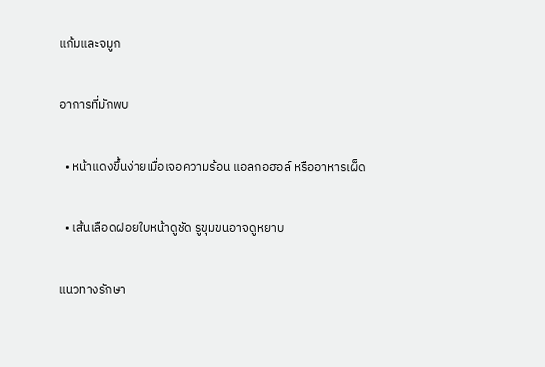แก้มและจมูก

อาการที่มักพบ

  • หน้าแดงขึ้นง่ายเมื่อเจอความร้อน แอลกอฮอล์ หรืออาหารเผ็ด

  • เส้นเลือดฝอยใบหน้าดูชัด รูขุมขนอาจดูหยาบ

แนวทางรักษา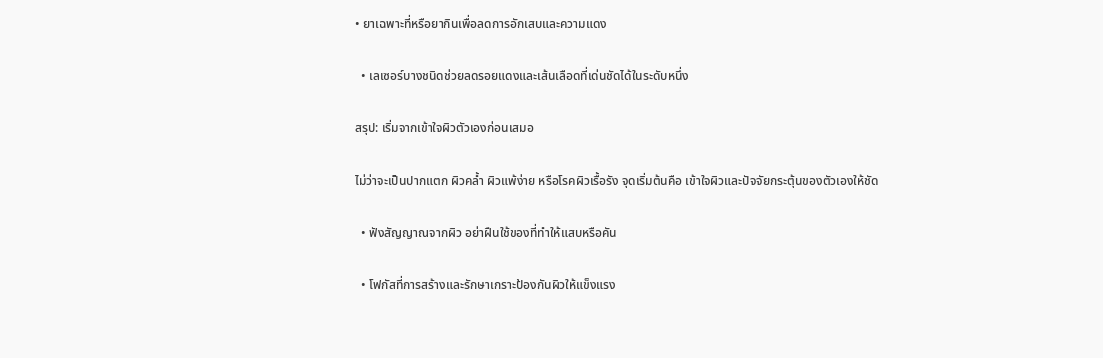• ยาเฉพาะที่หรือยากินเพื่อลดการอักเสบและความแดง

  • เลเซอร์บางชนิดช่วยลดรอยแดงและเส้นเลือดที่เด่นชัดได้ในระดับหนึ่ง

สรุป: เริ่มจากเข้าใจผิวตัวเองก่อนเสมอ

ไม่ว่าจะเป็นปากแตก ผิวคล้ำ ผิวแพ้ง่าย หรือโรคผิวเรื้อรัง จุดเริ่มต้นคือ เข้าใจผิวและปัจจัยกระตุ้นของตัวเองให้ชัด

  • ฟังสัญญาณจากผิว อย่าฝืนใช้ของที่ทำให้แสบหรือคัน

  • โฟกัสที่การสร้างและรักษาเกราะป้องกันผิวให้แข็งแรง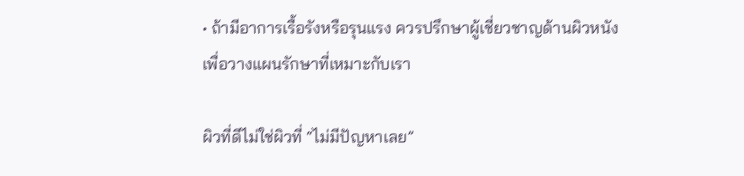• ถ้ามีอาการเรื้อรังหรือรุนแรง ควรปรึกษาผู้เชี่ยวชาญด้านผิวหนังเพื่อวางแผนรักษาที่เหมาะกับเรา

ผิวที่ดีไม่ใช่ผิวที่ “ไม่มีปัญหาเลย”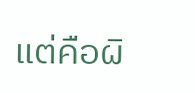แต่คือผิ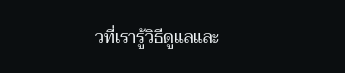วที่เรารู้วิธีดูแลและ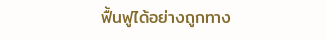ฟื้นฟูได้อย่างถูกทาง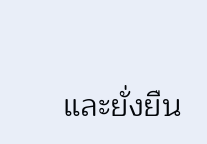และยั่งยืน